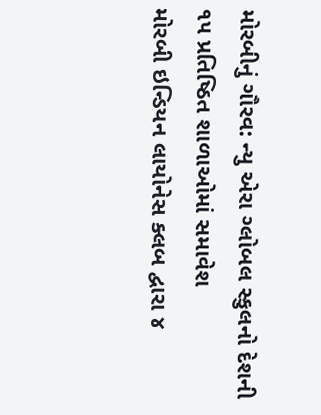મોરબીનું ગૌરવ: ન્યુ એરા ગ્લોબલ સ્કુલનો દેશની ૧૫ પ્રતિષ્ઠિત શાળાઓમાં સમાવેશ
મોરબી ઇન્ડિયન લાયોનેસ ક્લબ દ્વારા ૪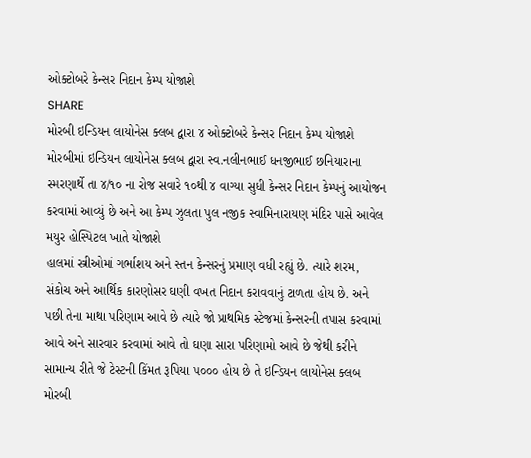ઓક્ટોબરે કેન્સર નિદાન કેમ્પ યોજાશે
SHARE
મોરબી ઇન્ડિયન લાયોનેસ ક્લબ દ્વારા ૪ ઓક્ટોબરે કેન્સર નિદાન કેમ્પ યોજાશે
મોરબીમાં ઇન્ડિયન લાયોનેસ ક્લબ દ્વારા સ્વ.નલીનભાઈ ધનજીભાઈ છનિયારાના સ્મરણાર્થે તા ૪/૧૦ ના રોજ સવારે ૧૦થી ૪ વાગ્યા સુધી કેન્સર નિદાન કેમ્પનું આયોજન કરવામાં આવ્યું છે અને આ કેમ્પ ઝુલતા પુલ નજીક સ્વામિનારાયણ મંદિર પાસે આવેલ મયુર હોસ્પિટલ ખાતે યોજાશે
હાલમાં સ્ત્રીઓમાં ગર્ભાશય અને સ્તન કેન્સરનું પ્રમાણ વધી રહ્યું છે. ત્યારે શરમ, સંકોચ અને આર્થિક કારણોસર ઘણી વખત નિદાન કરાવવાનું ટાળતા હોય છે. અને પછી તેના માથા પરિણામ આવે છે ત્યારે જો પ્રાથમિક સ્ટેજમાં કેન્સરની તપાસ કરવામાં આવે અને સારવાર કરવામાં આવે તો ઘણા સારા પરિણામો આવે છે જેથી કરીને સામાન્ય રીતે જે ટેસ્ટની કિંમત રૂપિયા ૫૦૦૦ હોય છે તે ઇન્ડિયન લાયોનેસ ક્લબ મોરબી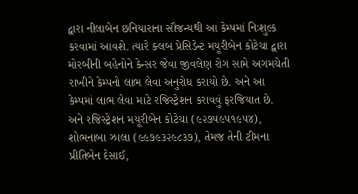દ્વારા નીલાબેન છનિયારાના સૌજન્યથી આ કેમ્પમાં નિઃશુલ્ક કરવામાં આવશે. ત્યારે ક્લબ પ્રેસિડેન્ટ મયૂરીબેન કોટેચા દ્વારા મોરબીની બહેનોને કેન્સર જેવા જીવલેણ રોગ સામે અગમચેતી રાખીને કેમ્પનો લાભ લેવા અનુરોધ કરાયો છે. અને આ કેમ્પમાં લાભ લેવા માટે રજિસ્ટ્રેશન કરાવવું ફરજિયાત છે. અને રજિસ્ટ્રેશન મયૂરીબેન કોટેચા (૯૨૭૫૯૫૧૯૫૪), શોભનાબા ઝાલા (૯૯૭૯૩૨૯૮૩૭), તેમજ તેની ટીમના પ્રીતિબેન દેસાઈ,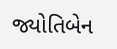જ્યોતિબેન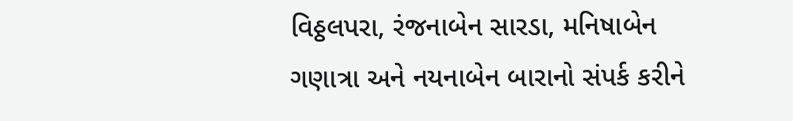વિઠ્ઠલપરા, રંજનાબેન સારડા, મનિષાબેન ગણાત્રા અને નયનાબેન બારાનો સંપર્ક કરીને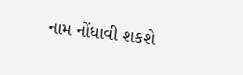નામ નોંધાવી શકશે